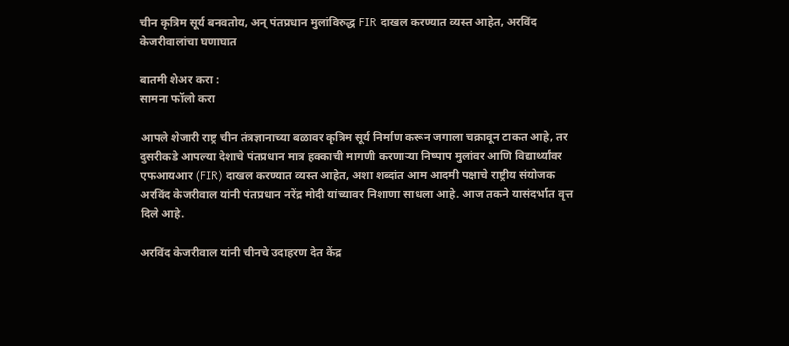चीन कृत्रिम सूर्य बनवतोय, अन् पंतप्रधान मुलांविरुद्ध FIR दाखल करण्यात व्यस्त आहेत, अरविंद केजरीवालांचा घणाघात

बातमी शेअर करा :
सामना फॉलो करा

आपले शेजारी राष्ट्र चीन तंत्रज्ञानाच्या बळावर कृत्रिम सूर्य निर्माण करून जगाला चक्रावून टाकत आहे, तर दुसरीकडे आपल्या देशाचे पंतप्रधान मात्र हक्काची मागणी करणाऱ्या निष्पाप मुलांवर आणि विद्यार्थ्यांवर एफआयआर (FIR) दाखल करण्यात व्यस्त आहेत, अशा शब्दांत आम आदमी पक्षाचे राष्ट्रीय संयोजक अरविंद केजरीवाल यांनी पंतप्रधान नरेंद्र मोदी यांच्यावर निशाणा साधला आहे. आज तकने यासंदर्भात वृत्त दिले आहे.

अरविंद केजरीवाल यांनी चीनचे उदाहरण देत केंद्र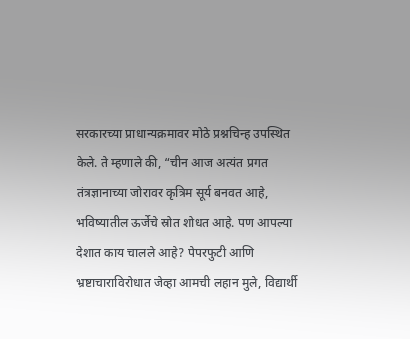सरकारच्या प्राधान्यक्रमावर मोठे प्रश्नचिन्ह उपस्थित केले. ते म्हणाले की, “चीन आज अत्यंत प्रगत तंत्रज्ञानाच्या जोरावर कृत्रिम सूर्य बनवत आहे, भविष्यातील ऊर्जेचे स्रोत शोधत आहे. पण आपल्या देशात काय चालले आहे? पेपरफुटी आणि भ्रष्टाचाराविरोधात जेव्हा आमची लहान मुले, विद्यार्थी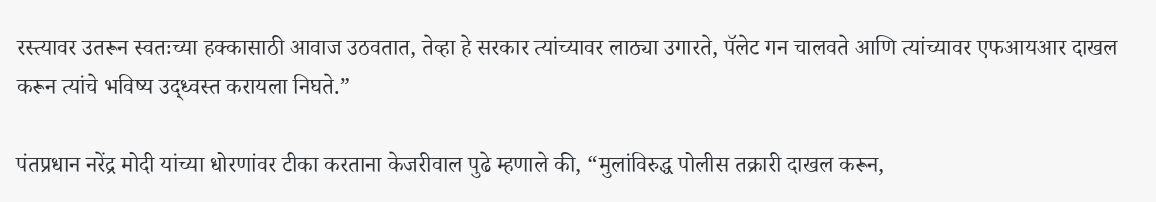रस्त्यावर उतरून स्वतःच्या हक्कासाठी आवाज उठवतात, तेव्हा हे सरकार त्यांच्यावर लाठ्या उगारते, पॅलेट गन चालवते आणि त्यांच्यावर एफआयआर दाखल करून त्यांचे भविष्य उद्ध्वस्त करायला निघते.”

पंतप्रधान नरेंद्र मोदी यांच्या धोरणांवर टीका करताना केजरीवाल पुढे म्हणाले की, “मुलांविरुद्ध पोलीस तक्रारी दाखल करून,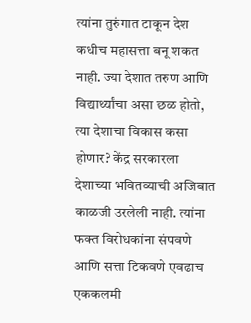त्यांना तुरुंगात टाकून देश कधीच महासत्ता बनू शकत नाही. ज्या देशात तरुण आणि विद्यार्थ्यांचा असा छळ होतो, त्या देशाचा विकास कसा होणार? केंद्र सरकारला देशाच्या भवितव्याची अजिबात काळजी उरलेली नाही. त्यांना फक्त विरोधकांना संपवणे आणि सत्ता टिकवणे एवढाच एककलमी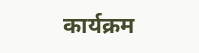कार्यक्रम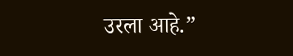उरला आहे.”